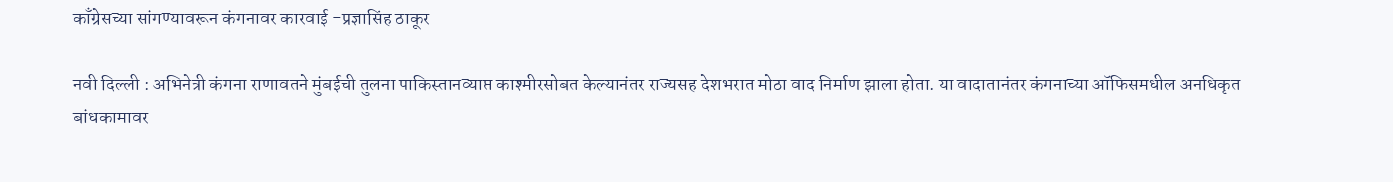काँग्रेसच्या सांगण्यावरून कंगनावर कारवाई -प्रज्ञासिंह ठाकूर

नवी दिल्ली : अभिनेत्री कंगना राणावतने मुंबईची तुलना पाकिस्तानव्याप्त काश्मीरसोबत केल्यानंतर राज्यसह देशभरात मोठा वाद निर्माण झाला होता. या वादातानंतर कंगनाच्या ऑफिसमधील अनधिकृत बांधकामावर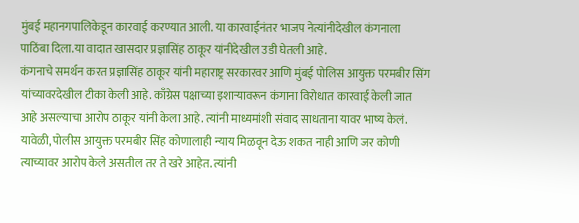मुंबई महानगपालिकेडून कारवाई करण्यात आली. या कारवाईनंतर भाजप नेत्यांनीदेखील कंगनाला पाठिंबा दिला.या वादात खासदार प्रज्ञासिंह ठाकूर यांनीदेखील उडी घेतली आहे.
कंगनाचे समर्थन करत प्रज्ञासिंह ठाकूर यांनी महाराष्ट्र सरकारवर आणि मुंबई पोलिस आयुक्त परमबीर सिंग यांच्यावरदेखील टीका केली आहे. काँग्रेस पक्षाच्या इशाऱ्यावरून कंगाना विरोधात कारवाई केली जात आहे असल्याचा आरोप ठाकूर यांनी केला आहे. त्यांनी माध्यमांशी संवाद साधताना यावर भाष्य केलं. यावेळी, पोलीस आयुक्त परमबीर सिंह कोणालाही न्याय मिळवून देऊ शकत नाही आणि जर कोणी त्याच्यावर आरोप केले असतील तर ते खरे आहेत. त्यांनी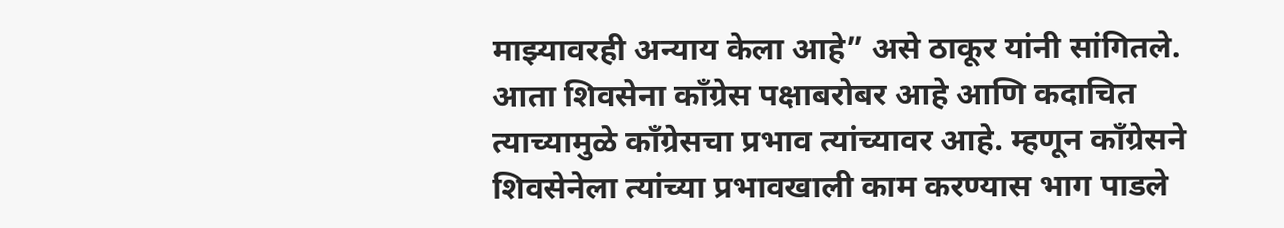माझ्यावरही अन्याय केला आहे” असे ठाकूर यांनी सांगितले.
आता शिवसेना काँग्रेस पक्षाबरोबर आहे आणि कदाचित त्याच्यामुळे काँग्रेसचा प्रभाव त्यांच्यावर आहे. म्हणून काँग्रेसने शिवसेनेला त्यांच्या प्रभावखाली काम करण्यास भाग पाडले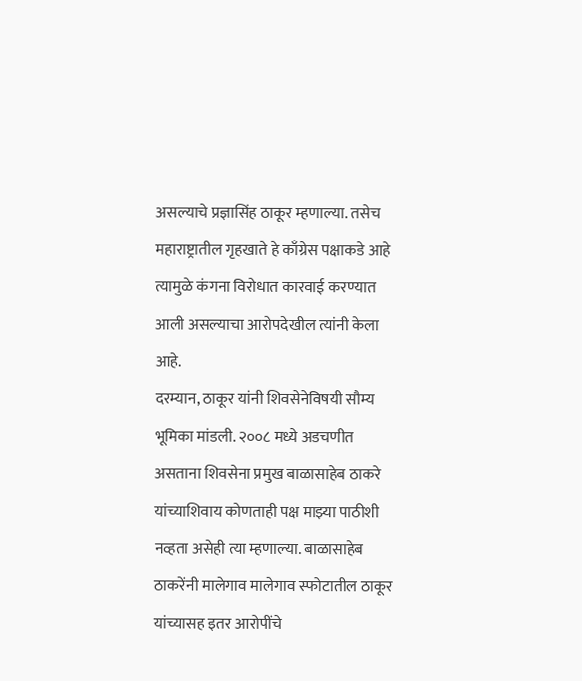असल्याचे प्रज्ञासिंह ठाकूर म्हणाल्या. तसेच महाराष्ट्रातील गृहखाते हे काँग्रेस पक्षाकडे आहे त्यामुळे कंगना विरोधात कारवाई करण्यात आली असल्याचा आरोपदेखील त्यांनी केला आहे.
दरम्यान, ठाकूर यांनी शिवसेनेविषयी सौम्य भूमिका मांडली. २००८ मध्ये अडचणीत असताना शिवसेना प्रमुख बाळासाहेब ठाकरे यांच्याशिवाय कोणताही पक्ष माझ्या पाठीशी नव्हता असेही त्या म्हणाल्या. बाळासाहेब ठाकरेंनी मालेगाव मालेगाव स्फोटातील ठाकूर यांच्यासह इतर आरोपींचे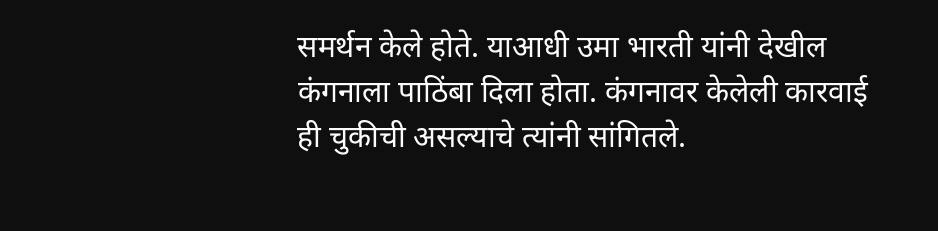समर्थन केले होते. याआधी उमा भारती यांनी देखील कंगनाला पाठिंबा दिला होता. कंगनावर केलेली कारवाई ही चुकीची असल्याचे त्यांनी सांगितले.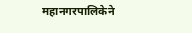महानगरपालिकेने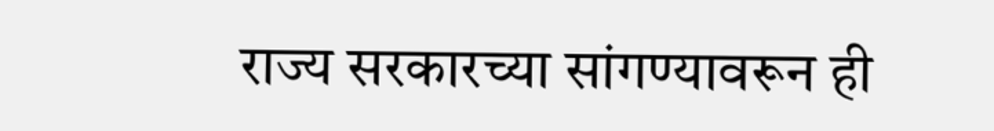राज्य सरकारच्या सांगण्यावरून ही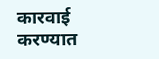कारवाई करण्यात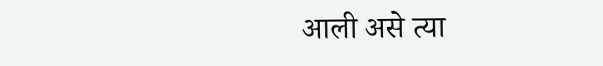आली असे त्या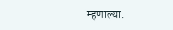म्हणाल्या.